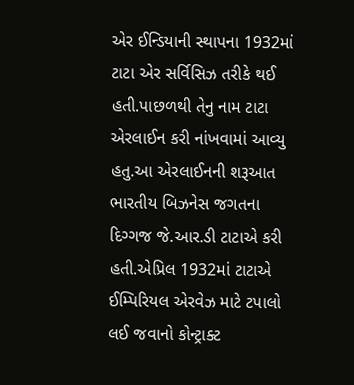એર ઈન્ડિયાની સ્થાપના 1932માં ટાટા એર સર્વિસિઝ તરીકે થઈ હતી.પાછળથી તેનુ નામ ટાટા એરલાઈન કરી નાંખવામાં આવ્યુ હતુ.આ એરલાઈનની શરૂઆત ભારતીય બિઝનેસ જગતના દિગ્ગજ જે.આર.ડી ટાટાએ કરી હતી.એપ્રિલ 1932માં ટાટાએ ઈમ્પિરિયલ એરવેઝ માટે ટપાલો લઈ જવાનો કોન્ટ્રાક્ટ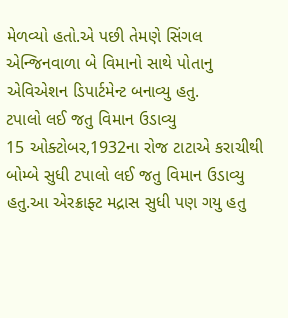મેળવ્યો હતો.એ પછી તેમણે સિંગલ એન્જિનવાળા બે વિમાનો સાથે પોતાનુ એવિએશન ડિપાર્ટમેન્ટ બનાવ્યુ હતુ.
ટપાલો લઈ જતુ વિમાન ઉડાવ્યુ
15 ઓક્ટોબર,1932ના રોજ ટાટાએ કરાચીથી બોમ્બે સુધી ટપાલો લઈ જતુ વિમાન ઉડાવ્યુ હતુ.આ એરક્રાફ્ટ મદ્રાસ સુધી પણ ગયુ હતુ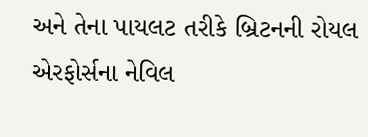અને તેના પાયલટ તરીકે બ્રિટનની રોયલ એરફોર્સના નેવિલ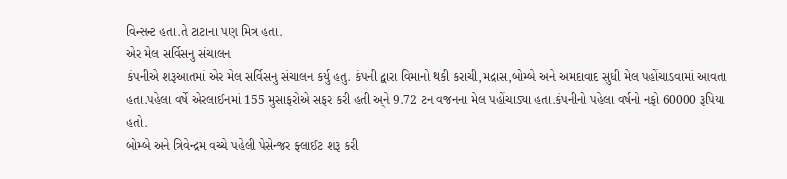વિન્સન્ટ હતા.તે ટાટાના પણ મિત્ર હતા.
એર મેલ સર્વિસનુ સંચાલન
કંપનીએ શરૂઆતમાં એર મેલ સર્વિસનુ સંચાલન કર્યુ હતુ. કંપની દ્વારા વિમાનો થકી કરાચી,મદ્રાસ,બોમ્બે અને અમદાવાદ સુધી મેલ પહોંચાડવામાં આવતા હતા.પહેલા વર્ષે એરલાઈનમાં 155 મુસાફરોએ સફર કરી હતી અ્ને 9.72 ટન વજનના મેલ પહોંચાડ્યા હતા.કંપનીનો પહેલા વર્ષનો નફો 60000 રૂપિયા હતો.
બોમ્બે અને ત્રિવેન્દ્રમ વચ્ચે પહેલી પેસેન્જર ફ્લાઈટ શરૂ કરી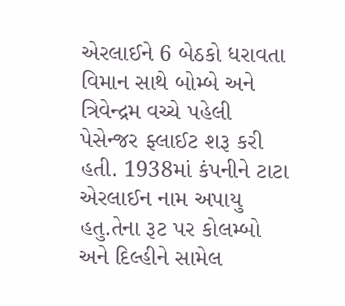એરલાઈને 6 બેઠકો ધરાવતા વિમાન સાથે બોમ્બે અને ત્રિવેન્દ્રમ વચ્ચે પહેલી પેસેન્જર ફ્લાઈટ શરૂ કરી હતી. 1938માં કંપનીને ટાટા એરલાઈન નામ અપાયુ હતુ.તેના રૂટ પર કોલમ્બો અને દિલ્હીને સામેલ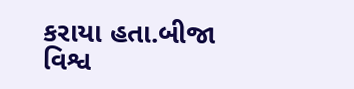કરાયા હતા.બીજા વિશ્વ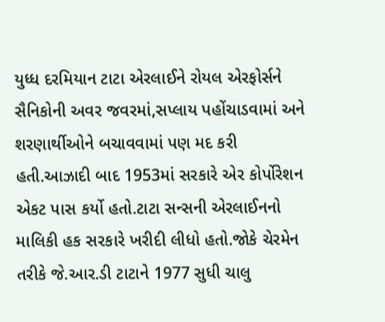યુધ્ધ દરમિયાન ટાટા એરલાઈને રોયલ એરફોર્સને સૈનિકોની અવર જવરમાં,સપ્લાય પહોંચાડવામાં અને શરણાર્થીઓને બચાવવામાં પણ મદ કરી હતી.આઝાદી બાદ 1953માં સરકારે એર કોર્પોરેશન એકટ પાસ કર્યો હતો.ટાટા સન્સની એરલાઈનનો માલિકી હક સરકારે ખરીદી લીધો હતો.જોકે ચેરમેન તરીકે જે.આર.ડી ટાટાને 1977 સુધી ચાલુ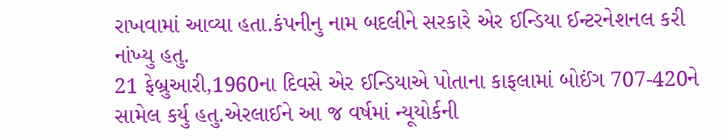રાખવામાં આવ્યા હતા.કંપનીનુ નામ બદલીને સરકારે એર ઈન્ડિયા ઈન્ટરનેશનલ કરી નાંખ્યુ હતુ.
21 ફેબ્રુઆરી,1960ના દિવસે એર ઈન્ડિયાએ પોતાના કાફલામાં બોઈંગ 707-420ને સામેલ કર્યુ હતુ.એરલાઈને આ જ વર્ષમાં ન્યૂયોર્કની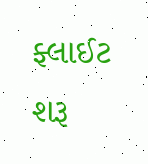ફ્લાઈટ શરૂ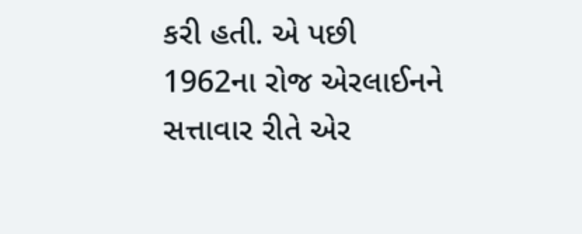કરી હતી. એ પછી 1962ના રોજ એરલાઈનને સત્તાવાર રીતે એર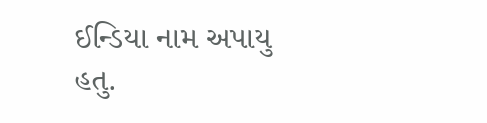ઈન્ડિયા નામ અપાયુ હતુ.